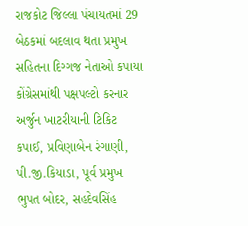રાજકોટ જિલ્લા પંચાયતમાં 29 બેઠકમાં બદલાવ થતા પ્રમુખ સહિતના દિગ્ગજ નેતાઓ કપાયા
કોંગ્રેસમાંથી પક્ષપલ્ટો કરનાર અર્જુન ખાટરીયાની ટિકિટ કપાઈ, પ્રવિણાબેન રંગાણી, પી.જી.કિયાડા, પૂર્વ પ્રમુખ ભુપત બોદર, સહદેવસિંહ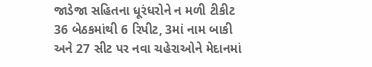જાડેજા સહિતના ધૂરંધરોને ન મળી ટીકીટ
36 બેઠકમાંથી 6 રિપીટ, 3માં નામ બાકી અને 27 સીટ પર નવા ચહેરાઓને મેદાનમાં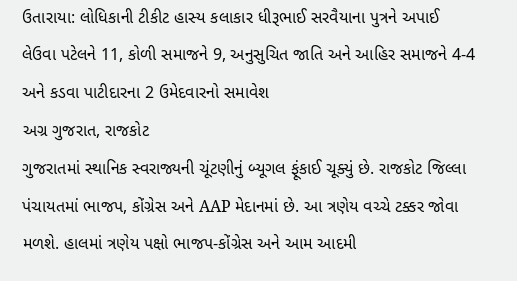ઉતારાયા: લોધિકાની ટીકીટ હાસ્ય કલાકાર ધીરૂભાઈ સરવૈયાના પુત્રને અપાઈ
લેઉવા પટેલને 11, કોળી સમાજને 9, અનુસુચિત જાતિ અને આહિર સમાજને 4-4 અને કડવા પાટીદારના 2 ઉમેદવારનો સમાવેશ
અગ્ર ગુજરાત, રાજકોટ
ગુજરાતમાં સ્થાનિક સ્વરાજ્યની ચૂંટણીનું બ્યૂગલ ફૂંકાઈ ચૂક્યું છે. રાજકોટ જિલ્લા પંચાયતમાં ભાજપ, કોંગ્રેસ અને AAP મેદાનમાં છે. આ ત્રણેય વચ્ચે ટક્કર જોવા મળશે. હાલમાં ત્રણેય પક્ષો ભાજપ-કોંગ્રેસ અને આમ આદમી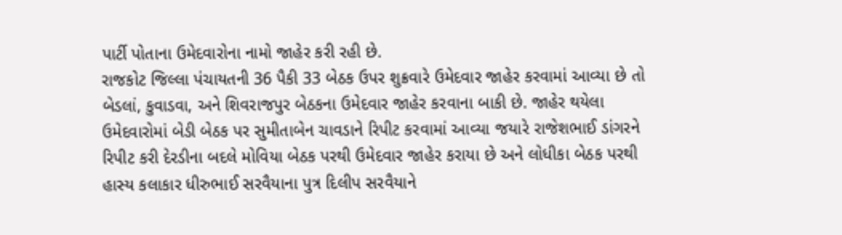પાર્ટી પોતાના ઉમેદવારોના નામો જાહેર કરી રહી છે.
રાજકોટ જિલ્લા પંચાયતની 36 પૈકી 33 બેઠક ઉપર શુક્રવારે ઉમેદવાર જાહેર કરવામાં આવ્યા છે તો બેડલાં, કુવાડવા, અને શિવરાજપુર બેઠકના ઉમેદવાર જાહેર કરવાના બાકી છે. જાહેર થયેલા ઉમેદવારોમાં બેડી બેઠક પર સુમીતાબેન ચાવડાને રિપીટ કરવામાં આવ્યા જયારે રાજેશભાઈ ડાંગરને રિપીટ કરી દેરડીના બદલે મોવિયા બેઠક પરથી ઉમેદવાર જાહેર કરાયા છે અને લોધીકા બેઠક પરથી હાસ્ય કલાકાર ધીરુભાઈ સરવૈયાના પુત્ર દિલીપ સરવૈયાને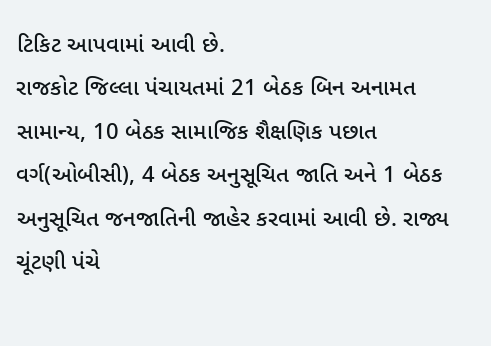ટિકિટ આપવામાં આવી છે.
રાજકોટ જિલ્લા પંચાયતમાં 21 બેઠક બિન અનામત સામાન્ય, 10 બેઠક સામાજિક શૈક્ષણિક પછાત વર્ગ(ઓબીસી), 4 બેઠક અનુસૂચિત જાતિ અને 1 બેઠક અનુસૂચિત જનજાતિની જાહેર કરવામાં આવી છે. રાજ્ય ચૂંટણી પંચે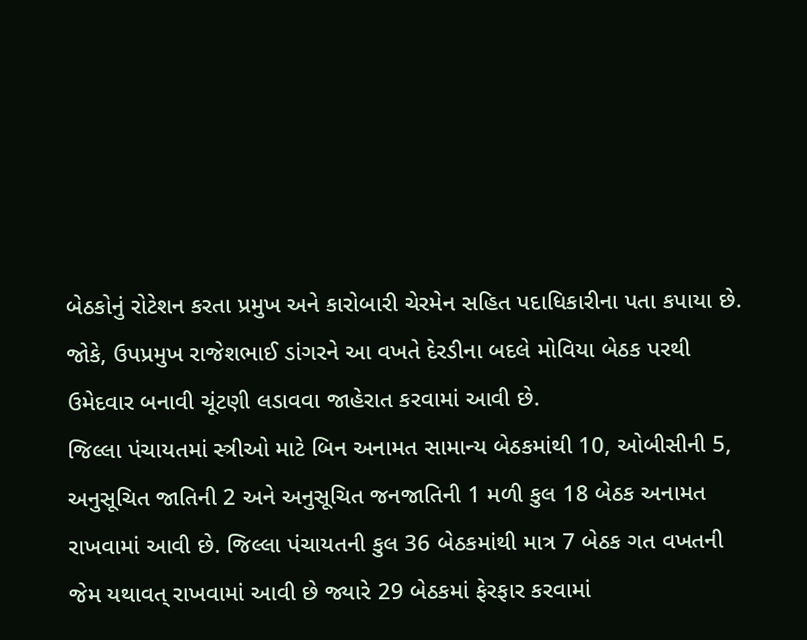બેઠકોનું રોટેશન કરતા પ્રમુખ અને કારોબારી ચેરમેન સહિત પદાધિકારીના પતા કપાયા છે. જોકે, ઉપપ્રમુખ રાજેશભાઈ ડાંગરને આ વખતે દેરડીના બદલે મોવિયા બેઠક પરથી ઉમેદવાર બનાવી ચૂંટણી લડાવવા જાહેરાત કરવામાં આવી છે.
જિલ્લા પંચાયતમાં સ્ત્રીઓ માટે બિન અનામત સામાન્ય બેઠકમાંથી 10, ઓબીસીની 5, અનુસૂચિત જાતિની 2 અને અનુસૂચિત જનજાતિની 1 મળી કુલ 18 બેઠક અનામત રાખવામાં આવી છે. જિલ્લા પંચાયતની કુલ 36 બેઠકમાંથી માત્ર 7 બેઠક ગત વખતની જેમ યથાવત્ રાખવામાં આવી છે જ્યારે 29 બેઠકમાં ફેરફાર કરવામાં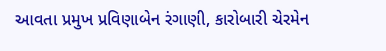આવતા પ્રમુખ પ્રવિણાબેન રંગાણી, કારોબારી ચેરમેન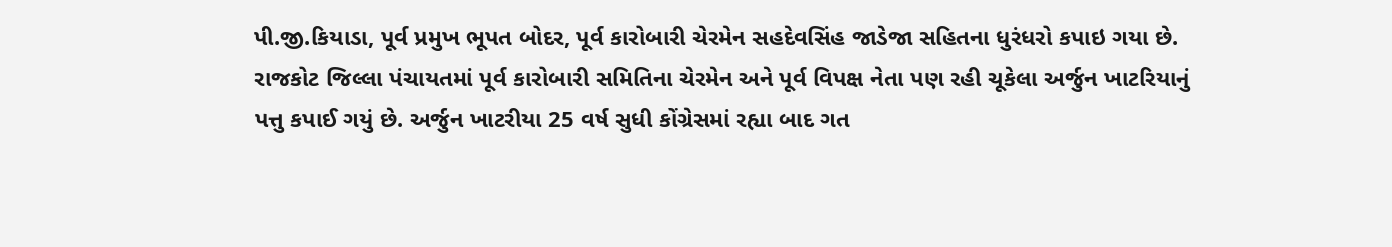પી.જી.કિયાડા, પૂર્વ પ્રમુખ ભૂપત બોદર, પૂર્વ કારોબારી ચેરમેન સહદેવસિંહ જાડેજા સહિતના ધુરંધરો કપાઇ ગયા છે.
રાજકોટ જિલ્લા પંચાયતમાં પૂર્વ કારોબારી સમિતિના ચેરમેન અને પૂર્વ વિપક્ષ નેતા પણ રહી ચૂકેલા અર્જુન ખાટરિયાનું પત્તુ કપાઈ ગયું છે. અર્જુન ખાટરીયા 25 વર્ષ સુધી કોંગ્રેસમાં રહ્યા બાદ ગત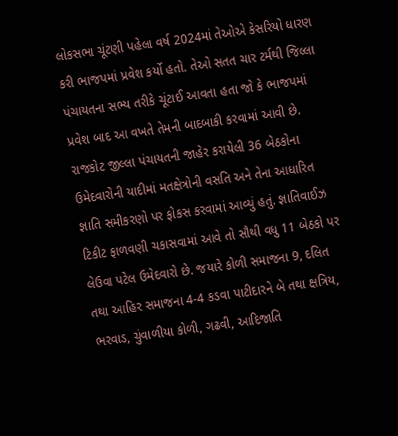લોકસભા ચૂંટણી પહેલા વર્ષ 2024માં તેઓએ કેસરિયો ધારણ કરી ભાજપમાં પ્રવેશ કર્યો હતો. તેઓ સતત ચાર ટર્મથી જિલ્લા પંચાયતના સભ્ય તરીકે ચૂંટાઈ આવતા હતા જો કે ભાજપમાં પ્રવેશ બાદ આ વખતે તેમની બાદબાકી કરવામાં આવી છે.
રાજકોટ જીલ્લા પંચાયતની જાહેર કરાયેલી 36 બેઠકોના ઉમેદવારોની યાદીમાં મતક્ષેત્રોની વસતિ અને તેના આધારિત જ્ઞાતિ સમીકરણો પર ફોકસ કરવામાં આવ્યું હતું. જ્ઞાતિવાઈઝ ટિકીટ ફાળવણી ચકાસવામાં આવે તો સૌથી વધુ 11 બેઠકો પર લેઉવા પટેલ ઉમેદવારો છે. જયારે કોળી સમાજના 9, દલિત તથા આહિર સમાજના 4-4 કડવા પાટીદારને બે તથા ક્ષત્રિય, ભરવાડ, ચુંવાળીયા કોળી, ગઢવી, આદિજાતિ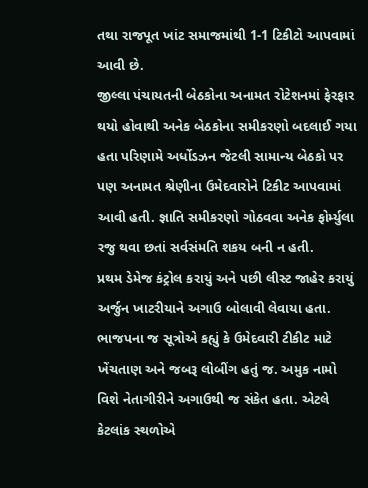તથા રાજપૂત ખાંટ સમાજમાંથી 1-1 ટિકીટો આપવામાં આવી છે.
જીલ્લા પંચાયતની બેઠકોના અનામત રોટેશનમાં ફેરફાર થયો હોવાથી અનેક બેઠકોના સમીકરણો બદલાઈ ગયા હતા પરિણામે અર્ધોડઝન જેટલી સામાન્ય બેઠકો પર પણ અનામત શ્રેણીના ઉમેદવારોને ટિકીટ આપવામાં આવી હતી. જ્ઞાતિ સમીકરણો ગોઠવવા અનેક ફોર્મ્યુલા રજુ થવા છતાં સર્વસંમતિ શકય બની ન હતી.
પ્રથમ ડેમેજ કંટ્રોલ કરાયું અને પછી લીસ્ટ જાહેર કરાયું
અર્જુન ખાટરીયાને અગાઉ બોલાવી લેવાયા હતા. ભાજપના જ સૂત્રોએ કહ્યું કે ઉમેદવારી ટીકીટ માટે ખેંચતાણ અને જબરૂ લોબીંગ હતું જ. અમુક નામો વિશે નેતાગીરીને અગાઉથી જ સંકેત હતા. એટલે કેટલાંક સ્થળોએ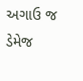અગાઉ જ ડેમેજ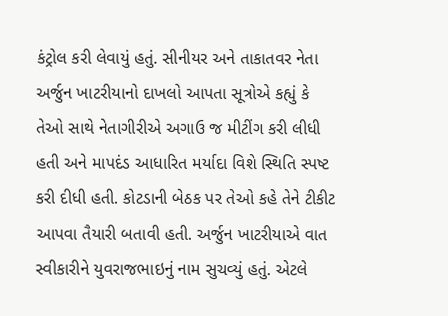કંટ્રોલ કરી લેવાયું હતું. સીનીયર અને તાકાતવર નેતા અર્જુન ખાટરીયાનો દાખલો આપતા સૂત્રોએ કહ્યું કે તેઓ સાથે નેતાગીરીએ અગાઉ જ મીટીંગ કરી લીધી હતી અને માપદંડ આધારિત મર્યાદા વિશે સ્થિતિ સ્પષ્ટ કરી દીધી હતી. કોટડાની બેઠક પર તેઓ કહે તેને ટીકીટ આપવા તૈયારી બતાવી હતી. અર્જુન ખાટરીયાએ વાત સ્વીકારીને યુવરાજભાઇનું નામ સુચવ્યું હતું. એટલે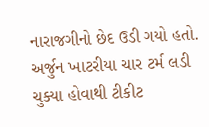નારાજગીનો છેદ ઉડી ગયો હતો. અર્જુન ખાટરીયા ચાર ટર્મ લડી ચુક્યા હોવાથી ટીકીટ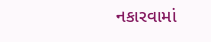નકારવામાં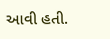આવી હતી.